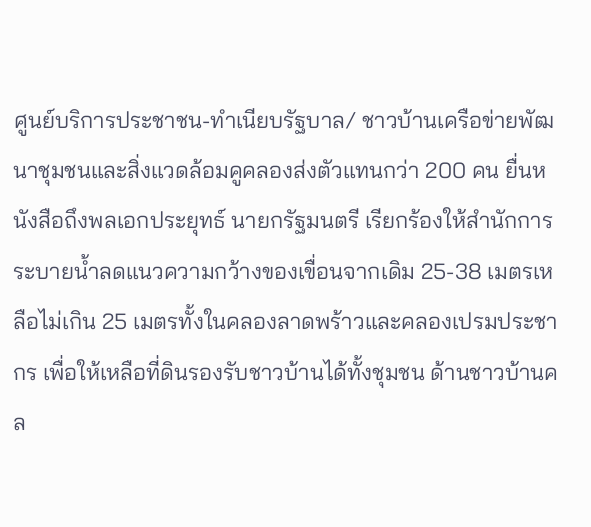ศูนย์บริการประชาชน-ทำเนียบรัฐบาล/ ชาวบ้านเครือข่ายพัฒนาชุมชนและสิ่งแวดล้อมคูคลองส่งตัวแทนกว่า 200 คน ยื่นหนังสือถึงพลเอกประยุทธ์ นายกรัฐมนตรี เรียกร้องให้สำนักการระบายน้ำลดแนวความกว้างของเขื่อนจากเดิม 25-38 เมตรเหลือไม่เกิน 25 เมตรทั้งในคลองลาดพร้าวและคลองเปรมประชากร เพื่อให้เหลือที่ดินรองรับชาวบ้านได้ทั้งชุมชน ด้านชาวบ้านคล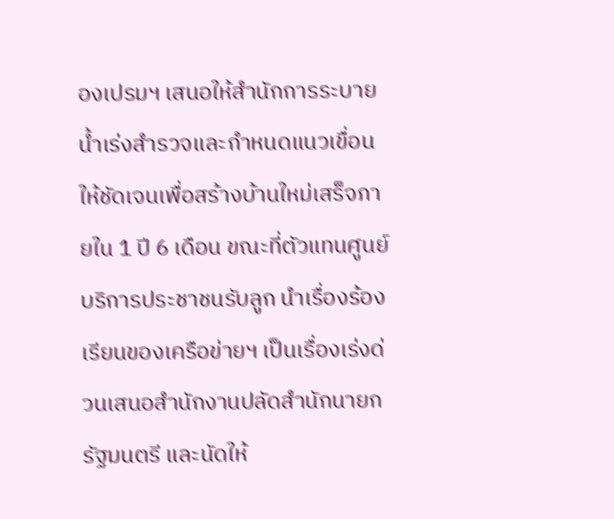องเปรมฯ เสนอให้สำนักการระบายน้ำเร่งสำรวจและกำหนดแนวเขื่อนให้ชัดเจนเพื่อสร้างบ้านใหม่เสร็จภายใน 1 ปี 6 เดือน ขณะที่ตัวแทนศูนย์บริการประชาชนรับลูก นำเรื่องร้องเรียนของเครือข่ายฯ เป็นเรื่องเร่งด่วนเสนอสำนักงานปลัดสำนักนายกรัฐมนตรี และนัดให้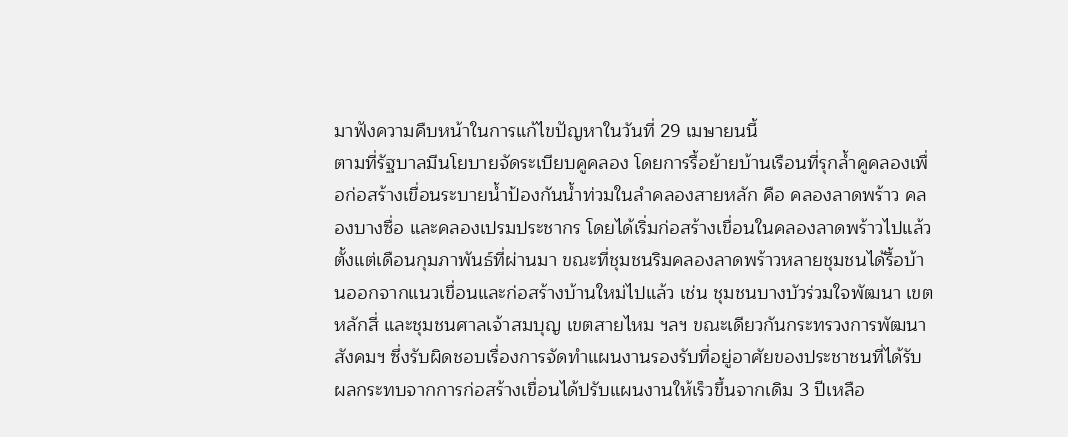มาฟังความคืบหน้าในการแก้ไขปัญหาในวันที่ 29 เมษายนนี้
ตามที่รัฐบาลมีนโยบายจัดระเบียบคูคลอง โดยการรื้อย้ายบ้านเรือนที่รุกล้ำคูคลองเพื่อก่อสร้างเขื่อนระบายน้ำป้องกันน้ำท่วมในลำคลองสายหลัก คือ คลองลาดพร้าว คลองบางซื่อ และคลองเปรมประชากร โดยได้เริ่มก่อสร้างเขื่อนในคลองลาดพร้าวไปแล้วตั้งแต่เดือนกุมภาพันธ์ที่ผ่านมา ขณะที่ชุมชนริมคลองลาดพร้าวหลายชุมชนได้รื้อบ้านออกจากแนวเขื่อนและก่อสร้างบ้านใหม่ไปแล้ว เช่น ชุมชนบางบัวร่วมใจพัฒนา เขตหลักสี่ และชุมชนศาลเจ้าสมบุญ เขตสายไหม ฯลฯ ขณะเดียวกันกระทรวงการพัฒนาสังคมฯ ซึ่งรับผิดชอบเรื่องการจัดทำแผนงานรองรับที่อยู่อาศัยของประชาชนที่ได้รับผลกระทบจากการก่อสร้างเขื่อนได้ปรับแผนงานให้เร็วขึ้นจากเดิม 3 ปีเหลือ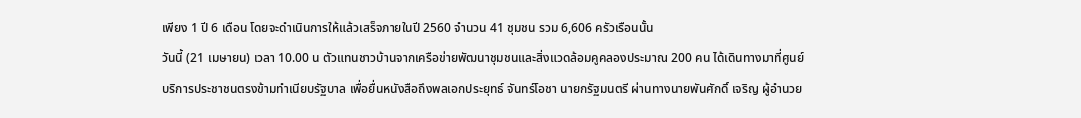เพียง 1 ปี 6 เดือน โดยจะดำเนินการให้แล้วเสร็จภายในปี 2560 จำนวน 41 ชุมชน รวม 6,606 ครัวเรือนนั้น
วันนี้ (21 เมษายน) เวลา 10.00 น ตัวแทนชาวบ้านจากเครือข่ายพัฒนาชุมชนและสิ่งแวดล้อมคูคลองประมาณ 200 คน ได้เดินทางมาที่ศูนย์บริการประชาชนตรงข้ามทำเนียบรัฐบาล เพื่อยื่นหนังสือถึงพลเอกประยุทธ์ จันทร์โอชา นายกรัฐมนตรี ผ่านทางนายพันศักดิ์ เจริญ ผู้อำนวย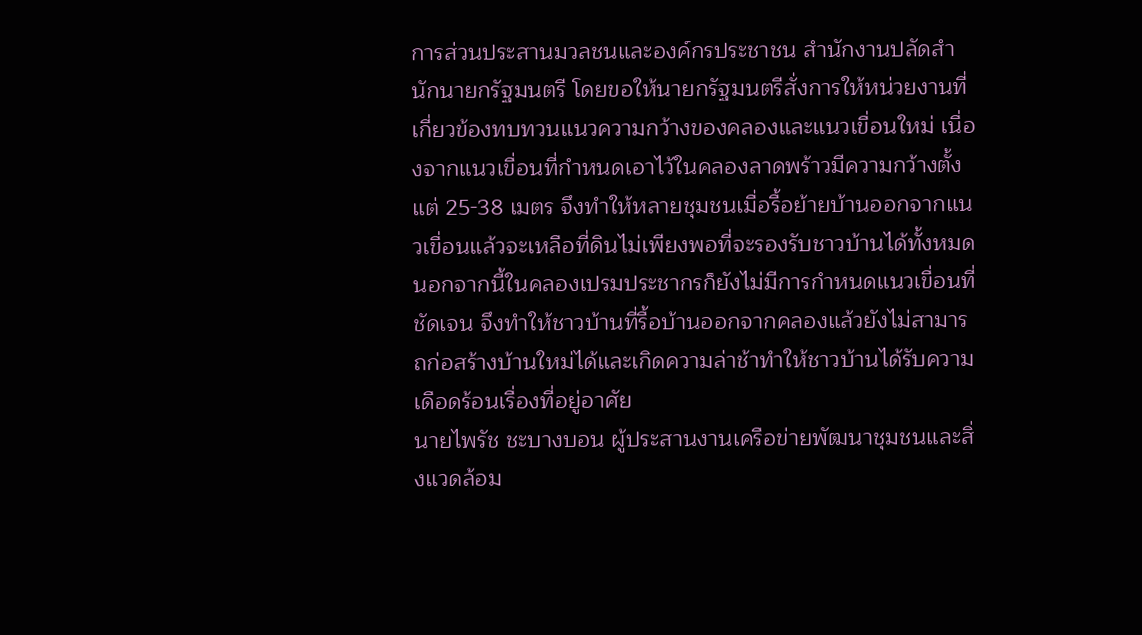การส่วนประสานมวลชนและองค์กรประชาชน สำนักงานปลัดสำนักนายกรัฐมนตรี โดยขอให้นายกรัฐมนตรีสั่งการให้หน่วยงานที่เกี่ยวข้องทบทวนแนวความกว้างของคลองและแนวเขื่อนใหม่ เนื่องจากแนวเขื่อนที่กำหนดเอาไว้ในคลองลาดพร้าวมีความกว้างตั้งแต่ 25-38 เมตร จึงทำให้หลายชุมชนเมื่อรื้อย้ายบ้านออกจากแนวเขื่อนแล้วจะเหลือที่ดินไม่เพียงพอที่จะรองรับชาวบ้านได้ทั้งหมด นอกจากนี้ในคลองเปรมประชากรก็ยังไม่มีการกำหนดแนวเขื่อนที่ชัดเจน จึงทำให้ชาวบ้านที่รื้อบ้านออกจากคลองแล้วยังไม่สามารถก่อสร้างบ้านใหม่ได้และเกิดความล่าช้าทำให้ชาวบ้านได้รับความเดือดร้อนเรื่องที่อยู่อาศัย
นายไพรัช ชะบางบอน ผู้ประสานงานเครือข่ายพัฒนาชุมชนและสิ่งแวดล้อม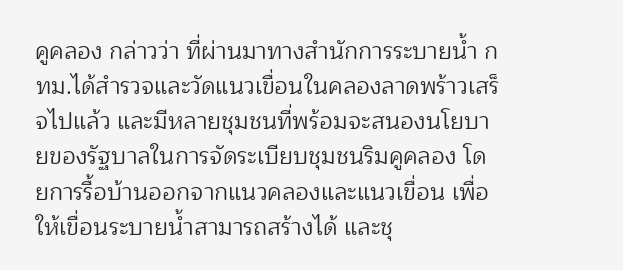คูคลอง กล่าวว่า ที่ผ่านมาทางสำนักการระบายน้ำ กทม.ได้สำรวจและวัดแนวเขื่อนในคลองลาดพร้าวเสร็จไปแล้ว และมีหลายชุมชนที่พร้อมจะสนองนโยบายของรัฐบาลในการจัดระเบียบชุมชนริมคูคลอง โดยการรื้อบ้านออกจากแนวคลองและแนวเขื่อน เพื่อให้เขื่อนระบายน้ำสามารถสร้างได้ และชุ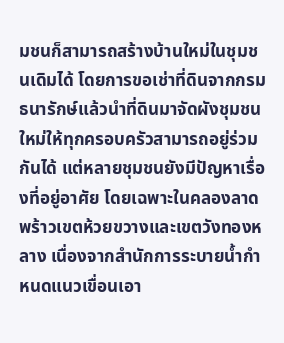มชนก็สามารถสร้างบ้านใหม่ในชุมชนเดิมได้ โดยการขอเช่าที่ดินจากกรมธนารักษ์แล้วนำที่ดินมาจัดผังชุมชนใหม่ให้ทุกครอบครัวสามารถอยู่ร่วมกันได้ แต่หลายชุมชนยังมีปัญหาเรื่องที่อยู่อาศัย โดยเฉพาะในคลองลาดพร้าวเขตห้วยขวางและเขตวังทองหลาง เนื่องจากสำนักการระบายน้ำกำหนดแนวเขื่อนเอา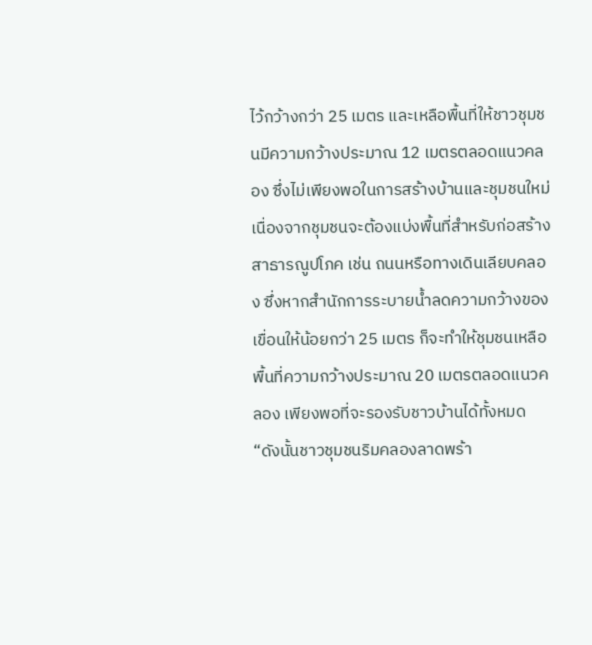ไว้กว้างกว่า 25 เมตร และเหลือพื้นที่ให้ชาวชุมชนมีความกว้างประมาณ 12 เมตรตลอดแนวคลอง ซึ่งไม่เพียงพอในการสร้างบ้านและชุมชนใหม่ เนื่องจากชุมชนจะต้องแบ่งพื้นที่สำหรับก่อสร้างสาธารณูปโภค เช่น ถนนหรือทางเดินเลียบคลอง ซึ่งหากสำนักการระบายน้ำลดความกว้างของเขื่อนให้น้อยกว่า 25 เมตร ก็จะทำให้ชุมชนเหลือพื้นที่ความกว้างประมาณ 20 เมตรตลอดแนวคลอง เพียงพอที่จะรองรับชาวบ้านได้ทั้งหมด
“ดังนั้นชาวชุมชนริมคลองลาดพร้า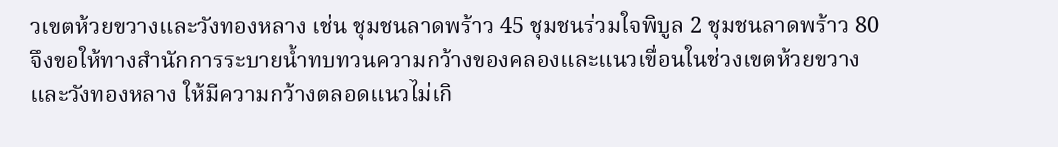วเขตห้วยขวางและวังทองหลาง เช่น ชุมชนลาดพร้าว 45 ชุมชนร่วมใจพิบูล 2 ชุมชนลาดพร้าว 80 จึงขอให้ทางสำนักการระบายน้ำทบทวนความกว้างของคลองและแนวเขื่อนในช่วงเขตห้วยขวางและวังทองหลาง ให้มีความกว้างตลอดแนวไม่เกิ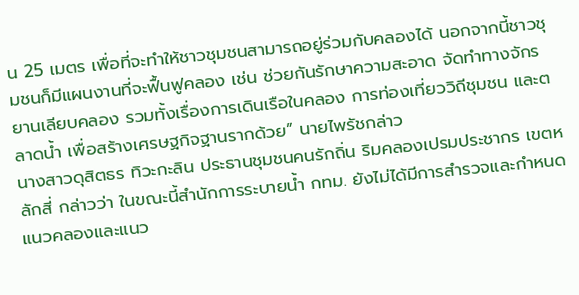น 25 เมตร เพื่อที่จะทำให้ชาวชุมชนสามารถอยู่ร่วมกับคลองได้ นอกจากนี้ชาวชุมชนก็มีแผนงานที่จะฟื้นฟูคลอง เช่น ช่วยกันรักษาความสะอาด จัดทำทางจักรยานเลียบคลอง รวมทั้งเรื่องการเดินเรือในคลอง การท่องเที่ยววิถีชุมชน และตลาดน้ำ เพื่อสร้างเศรษฐกิจฐานรากด้วย” นายไพรัชกล่าว
นางสาวดุสิตธร ทิวะกะลิน ประธานชุมชนคนรักถิ่น ริมคลองเปรมประชากร เขตหลักสี่ กล่าวว่า ในขณะนี้สำนักการระบายน้ำ กทม. ยังไม่ได้มีการสำรวจและกำหนดแนวคลองและแนว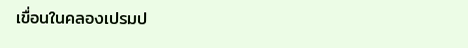เขื่อนในคลองเปรมป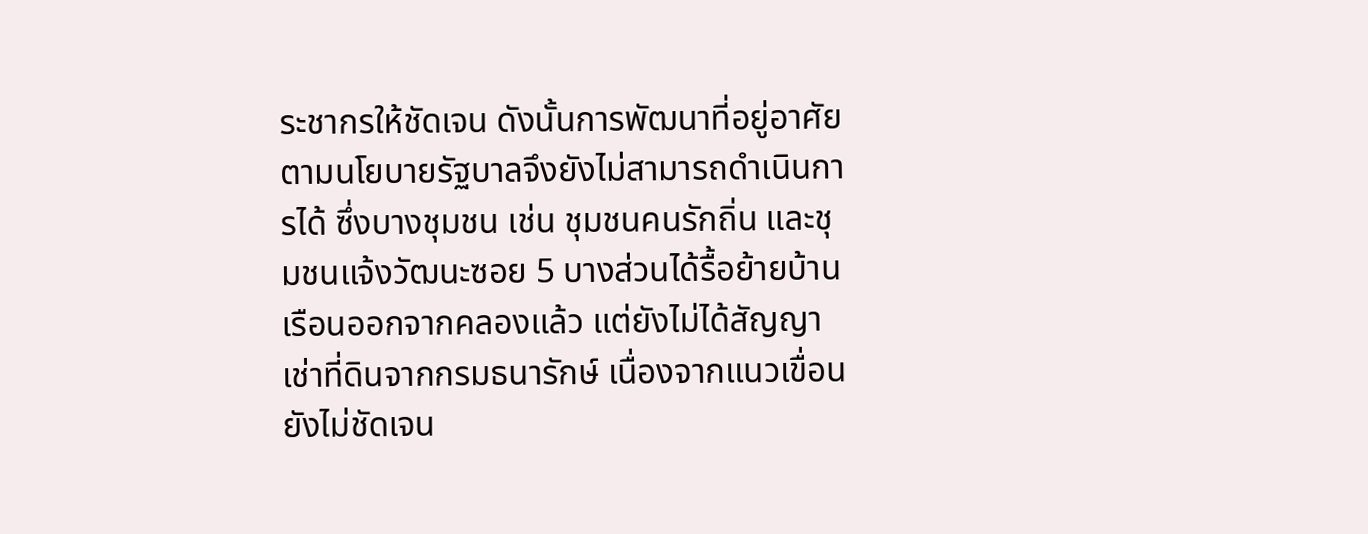ระชากรให้ชัดเจน ดังนั้นการพัฒนาที่อยู่อาศัยตามนโยบายรัฐบาลจึงยังไม่สามารถดำเนินการได้ ซึ่งบางชุมชน เช่น ชุมชนคนรักถิ่น และชุมชนแจ้งวัฒนะซอย 5 บางส่วนได้รื้อย้ายบ้านเรือนออกจากคลองแล้ว แต่ยังไม่ได้สัญญาเช่าที่ดินจากกรมธนารักษ์ เนื่องจากแนวเขื่อนยังไม่ชัดเจน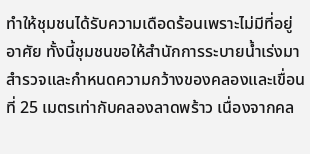ทำให้ชุมชนได้รับความเดือดร้อนเพราะไม่มีที่อยู่อาศัย ทั้งนี้ชุมชนขอให้สำนักการระบายน้ำเร่งมาสำรวจและกำหนดความกว้างของคลองและเขื่อนที่ 25 เมตรเท่ากับคลองลาดพร้าว เนื่องจากคล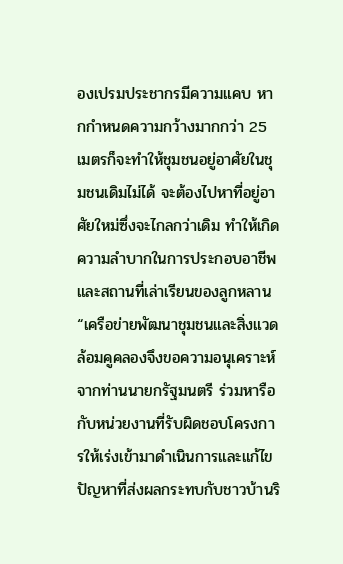องเปรมประชากรมีความแคบ หากกำหนดความกว้างมากกว่า 25 เมตรก็จะทำให้ชุมชนอยู่อาศัยในชุมชนเดิมไม่ได้ จะต้องไปหาที่อยู่อาศัยใหม่ซึ่งจะไกลกว่าเดิม ทำให้เกิดความลำบากในการประกอบอาชีพและสถานที่เล่าเรียนของลูกหลาน
“เครือข่ายพัฒนาชุมชนและสิ่งแวดล้อมคูคลองจึงขอความอนุเคราะห์จากท่านนายกรัฐมนตรี ร่วมหารือกับหน่วยงานที่รับผิดชอบโครงการให้เร่งเข้ามาดำเนินการและแก้ไขปัญหาที่ส่งผลกระทบกับชาวบ้านริ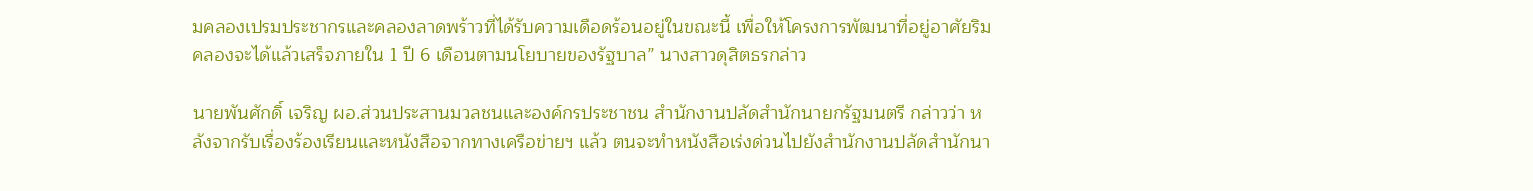มคลองเปรมประชากรและคลองลาดพร้าวที่ได้รับความเดือดร้อนอยู่ในขณะนี้ เพื่อให้โครงการพัฒนาที่อยู่อาศัยริมคลองจะได้แล้วเสร็จภายใน 1 ปี 6 เดือนตามนโยบายของรัฐบาล” นางสาวดุสิตธรกล่าว

นายพันศักดิ์ เจริญ ผอ.ส่วนประสานมวลชนและองค์กรประชาชน สำนักงานปลัดสำนักนายกรัฐมนตรี กล่าวว่า หลังจากรับเรื่องร้องเรียนและหนังสือจากทางเครือข่ายฯ แล้ว ตนจะทำหนังสือเร่งด่วนไปยังสำนักงานปลัดสำนักนา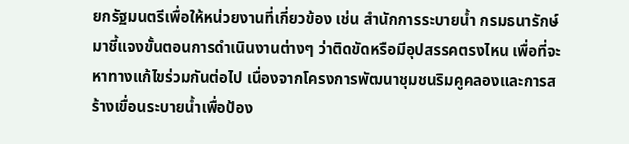ยกรัฐมนตรีเพื่อให้หน่วยงานที่เกี่ยวข้อง เช่น สำนักการระบายน้ำ กรมธนารักษ์ มาชี้แจงขั้นตอนการดำเนินงานต่างๆ ว่าติดขัดหรือมีอุปสรรคตรงไหน เพื่อที่จะหาทางแก้ไขร่วมกันต่อไป เนื่องจากโครงการพัฒนาชุมชนริมคูคลองและการสร้างเขื่อนระบายน้ำเพื่อป้อง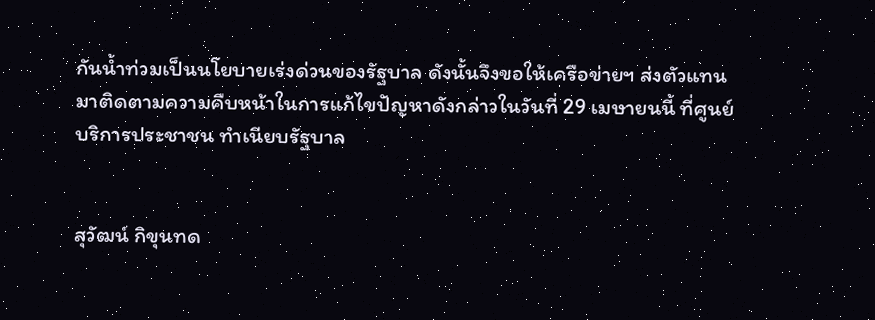กันน้ำท่วมเป็นนโยบายเร่งด่วนของรัฐบาล ดังนั้นจึงขอให้เครือข่ายฯ ส่งตัวแทนมาติดตามความคืบหน้าในการแก้ไขปัญหาดังกล่าวในวันที่ 29 เมษายนนี้ ที่ศูนย์บริการประชาชน ทำเนียบรัฐบาล


สุวัฒน์ กิขุนทด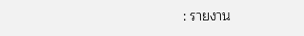: รายงาน